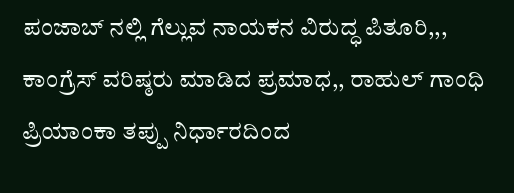ಪಂಜಾಬ್ ನಲ್ಲಿ ಗೆಲ್ಲುವ ನಾಯಕನ ವಿರುದ್ಧ ಪಿತೂರಿ,,, ಕಾಂಗ್ರೆಸ್ ವರಿಷ್ಠರು ಮಾಡಿದ ಪ್ರಮಾಧ,, ರಾಹುಲ್ ಗಾಂಧಿ ಪ್ರಿಯಾಂಕಾ ತಪ್ಪು ನಿರ್ಧಾರದಿಂದ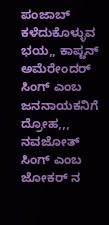ಪಂಜಾಬ್ ಕಳೆದುಕೊಳ್ಳುವ ಭಯ,, ಕಾಪ್ಟನ್ ಅಮೆರೇಂದರ್ ಸಿಂಗ್ ಎಂಬ ಜನನಾಯಕನಿಗೆ ದ್ರೋಹ,,, ನವಜೋತ್ ಸಿಂಗ್ ಎಂಬ ಜೋಕರ್ ನ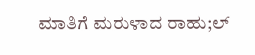ಮಾತಿಗೆ ಮರುಳಾದ ರಾಹು;ಲ್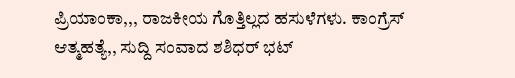ಪ್ರಿಯಾಂಕಾ,,, ರಾಜಕೀಯ ಗೊತ್ತಿಲ್ಲದ ಹಸುಳೆಗಳು. ಕಾಂಗ್ರೆಸ್ ಆತ್ಮಹತ್ಯೆ,, ಸುದ್ದಿ ಸಂವಾದ ಶಶಿಧರ್ ಭಟ್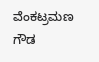ವೆಂಕಟ್ರಮಣ ಗೌಡ